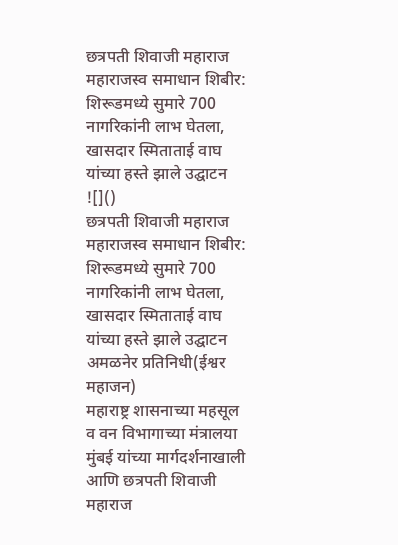छत्रपती शिवाजी महाराज महाराजस्व समाधान शिबीर: शिरूडमध्ये सुमारे 700 नागरिकांनी लाभ घेतला, खासदार स्मिताताई वाघ यांच्या हस्ते झाले उद्घाटन
![]()
छत्रपती शिवाजी महाराज महाराजस्व समाधान शिबीर: शिरूडमध्ये सुमारे 700 नागरिकांनी लाभ घेतला, खासदार स्मिताताई वाघ यांच्या हस्ते झाले उद्घाटन
अमळनेर प्रतिनिधी(ईश्वर महाजन)
महाराष्ट्र शासनाच्या महसूल व वन विभागाच्या मंत्रालया मुंबई यांच्या मार्गदर्शनाखाली आणि छत्रपती शिवाजी महाराज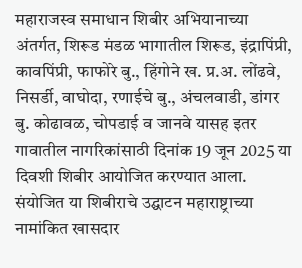महाराजस्व समाधान शिबीर अभियानाच्या अंतर्गत, शिरूड मंडळ भागातील शिरूड, इंद्रापिंप्री, कावपिंप्री, फाफोरे बु., हिंगोने ख. प्र.अ. लोंढवे, निसर्डी, वाघोदा, रणाईचे बु., अंचलवाडी, डांगर बु. कोढावळ, चोपडाई व जानवे यासह इतर गावातील नागरिकांसाठी दिनांक 19 जून 2025 या दिवशी शिबीर आयोजित करण्यात आला.
संयोजित या शिबीराचे उद्घाटन महाराष्ट्राच्या नामांकित खासदार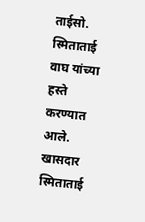ताईसो. स्मिताताई वाघ यांच्या हस्ते करण्यात आले. खासदार स्मिताताई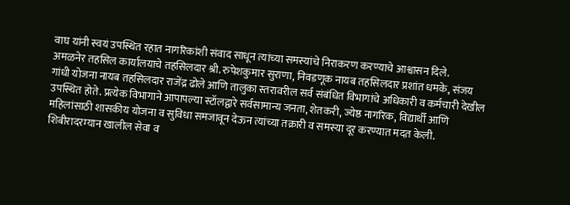वाघ यांनी स्वयं उपस्थित रहात नागरिकांशी संवाद साधून त्यांच्या समस्यांचे निराकरण करण्याचे आश्वासन दिले.
अमळनेर तहसिल कार्यालयाचे तहसिलदार श्री. रुपेशकुमार सुराणा, निवडणूक नायब तहसिलदार प्रशांत धमके, संजय गांधी योजना नायब तहसिलदार राजेंद्र ढोले आणि तालुका स्तरावरील सर्व संबंधित विभागांचे अधिकारी व कर्मचारी देखील उपस्थित होते. प्रत्येक विभागाने आपापल्या स्टॉलद्वारे सर्वसामान्य जनता, शेतकरी, ज्येष्ठ नागरिक, विद्यार्थी आणि महिलांसाठी शासकीय योजना व सुविधा समजावून देऊन त्यांच्या तक्रारी व समस्या दूर करण्यात मदत केली.
शिबीरादरम्यान खालील सेवा व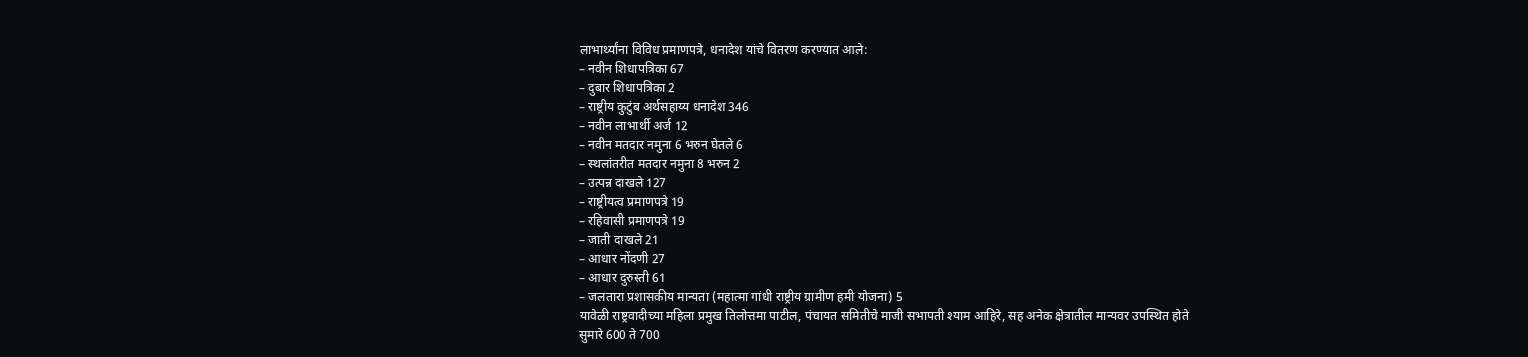लाभार्थ्यांना विविध प्रमाणपत्रे, धनादेश यांचे वितरण करण्यात आले:
– नवीन शिधापत्रिका 67
– दुबार शिधापत्रिका 2
– राष्ट्रीय कुटुंब अर्थसहाय्य धनादेश 346
– नवीन लाभार्थी अर्ज 12
– नवीन मतदार नमुना 6 भरुन घेतले 6
– स्थलांतरीत मतदार नमुना 8 भरुन 2
– उत्पन्न दाखले 127
– राष्ट्रीयत्व प्रमाणपत्रे 19
– रहिवासी प्रमाणपत्रे 19
– जाती दाखले 21
– आधार नोंदणी 27
– आधार दुरुस्ती 61
– जलतारा प्रशासकीय मान्यता (महात्मा गांधी राष्ट्रीय ग्रामीण हमी योजना) 5
यावेळी राष्ट्रवादीच्या महिला प्रमुख तिलोत्तमा पाटील, पंचायत समितीचे माजी सभापती श्याम आहिरे, सह अनेक क्षेत्रातील मान्यवर उपस्थित होते
सुमारे 600 ते 700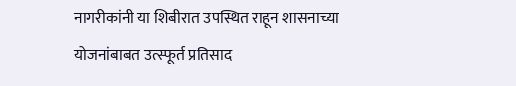नागरीकांनी या शिबीरात उपस्थित राहून शासनाच्या योजनांबाबत उत्स्फूर्त प्रतिसाद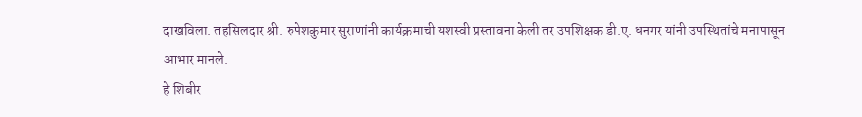दाखविला. तहसिलदार श्री. रुपेशकुमार सुराणांनी कार्यक्रमाची यशस्वी प्रस्तावना केली तर उपशिक्षक डी.ए. धनगर यांनी उपस्थितांचे मनापासून आभार मानले.
हे शिबीर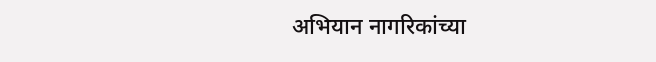अभियान नागरिकांच्या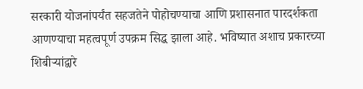सरकारी योजनांपर्यंत सहजतेने पोहोचण्याचा आणि प्रशासनात पारदर्शकता आणण्याचा महत्वपूर्ण उपक्रम सिद्ध झाला आहे. भविष्यात अशाच प्रकारच्या शिबीऱ्यांद्वारे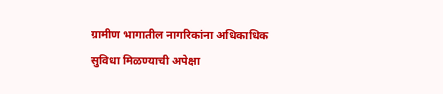ग्रामीण भागातील नागरिकांना अधिकाधिक सुविधा मिळण्याची अपेक्षा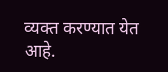व्यक्त करण्यात येत आहे.